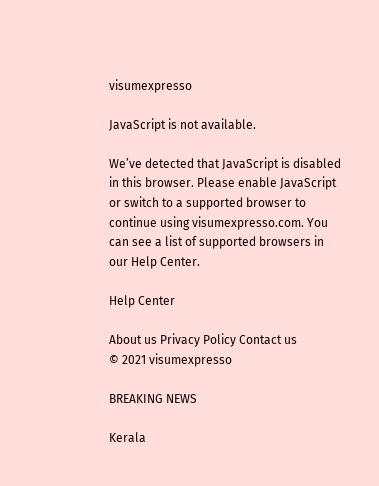visumexpresso

JavaScript is not available.

We’ve detected that JavaScript is disabled in this browser. Please enable JavaScript or switch to a supported browser to continue using visumexpresso.com. You can see a list of supported browsers in our Help Center.

Help Center

About us Privacy Policy Contact us
© 2021 visumexpresso

BREAKING NEWS

Kerala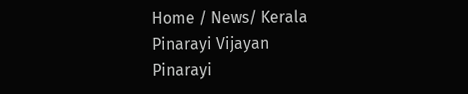Home / News/ Kerala
Pinarayi Vijayan
Pinarayi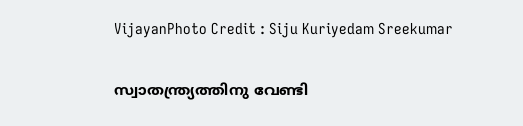VijayanPhoto Credit : Siju Kuriyedam Sreekumar

സ്വാതന്ത്ര്യത്തിനു വേണ്ടി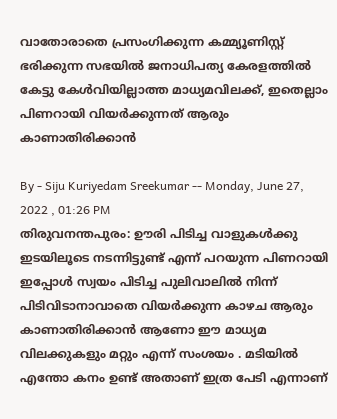വാതോരാതെ പ്രസംഗിക്കുന്ന കമ്മ്യൂണിസ്റ്റ് ഭരിക്കുന്ന സഭയിൽ ജനാധിപത്യ കേരളത്തിൽ കേട്ടു കേൾവിയില്ലാത്ത മാധ്യമവിലക്ക്, ഇതെല്ലാം പിണറായി വിയർക്കുന്നത് ആരും കാണാതിരിക്കാൻ

By - Siju Kuriyedam Sreekumar -- Monday, June 27, 2022 , 01:26 PM
തിരുവനന്തപുരം: ഊരി പിടിച്ച വാളുകൾക്കു ഇടയിലൂടെ നടന്നിട്ടുണ്ട് എന്ന് പറയുന്ന പിണറായി ഇപ്പോൾ സ്വയം പിടിച്ച പുലിവാലിൽ നിന്ന് പിടിവിടാനാവാതെ വിയർക്കുന്ന കാഴച ആരും കാണാതിരിക്കാൻ ആണോ ഈ മാധ്യമ  വിലക്കുകളും മറ്റും എന്ന് സംശയം . മടിയിൽ എന്തോ കനം ഉണ്ട് അതാണ് ഇത്ര പേടി എന്നാണ്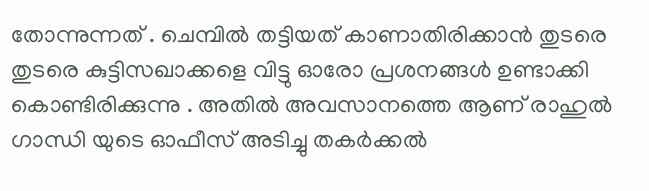തോന്നുന്നത് . ചെമ്പിൽ തട്ടിയത് കാണാതിരിക്കാൻ തുടരെ തുടരെ കുട്ടിസഖാക്കളെ വിട്ടു ഓരോ പ്രശനങ്ങൾ ഉണ്ടാക്കി കൊണ്ടിരിക്കുന്നു . അതിൽ അവസാനത്തെ ആണ് രാഹുൽ ഗാന്ധി യുടെ ഓഫീസ് അടിച്ചു തകർക്കൽ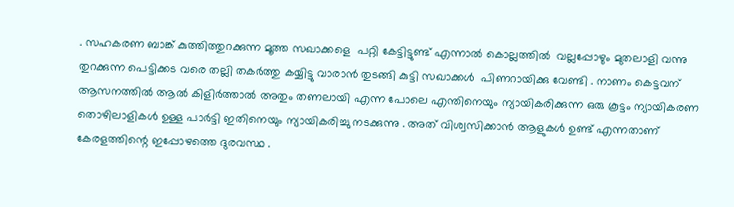. സഹകരണ ബാങ്ക് കുത്തിത്തുറക്കുന്ന മൂത്ത സഖാക്കളെ  പറ്റി കേട്ടിട്ടുണ്ട് എന്നാൽ കൊല്ലത്തിൽ  വല്ലപ്പോഴും മുതലാളി വന്നു തുറക്കുന്ന പെട്ടിക്കട വരെ തല്ലി തകർത്തു കയ്യിട്ടു വാരാൻ തുടങ്ങി കുട്ടി സഖാക്കൾ  പിണറായിക്കു വേണ്ടി . നാണം കെട്ടവന് ആസനത്തിൽ ആൽ കിളിർത്താൽ അതും തണലായി എന്ന പോലെ എന്തിനെയും ന്യായികരിക്കുന്ന ഒരു കൂട്ടം ന്യായികരണ തൊഴിലാളികൾ ഉള്ള പാർട്ടി ഇതിനെയും ന്യായികരിച്ചു നടക്കുന്നു . അത് വിശ്വസിക്കാൻ ആളുകൾ ഉണ്ട് എന്നതാണ് കേരളത്തിന്റെ ഇപ്പോഴത്തെ ദുരവസ്ഥ .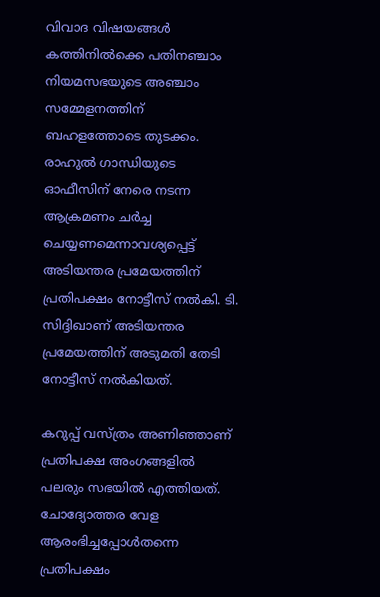വിവാദ വിഷയങ്ങൾ കത്തിനിൽക്കെ പതിനഞ്ചാം നിയമസഭയുടെ അഞ്ചാം സമ്മേളനത്തിന് ബഹളത്തോടെ തുടക്കം. രാഹുൽ ഗാന്ധിയുടെ ഓഫീസിന് നേരെ നടന്ന ആക്രമണം ചർച്ച ചെയ്യണമെന്നാവശ്യപ്പെട്ട് അടിയന്തര പ്രമേയത്തിന് പ്രതിപക്ഷം നോട്ടീസ് നൽകി. ടി. സിദ്ദിഖാണ് അടിയന്തര പ്രമേയത്തിന് അടുമതി തേടി നോട്ടീസ് നൽകിയത്.

കറുപ്പ് വസ്ത്രം അണിഞ്ഞാണ് പ്രതിപക്ഷ അംഗങ്ങളിൽ പലരും സഭയിൽ എത്തിയത്. ചോദ്യോത്തര വേള ആരംഭിച്ചപ്പോൾതന്നെ പ്രതിപക്ഷം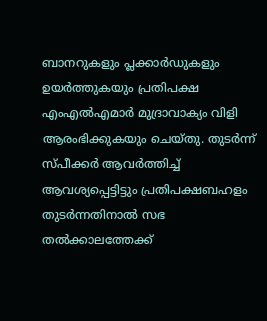ബാനറുകളും പ്ലക്കാർഡുകളും ഉയർത്തുകയും പ്രതിപക്ഷ എംഎൽഎമാർ മുദ്രാവാക്യം വിളി ആരംഭിക്കുകയും ചെയ്തു. തുടർന്ന് സ്പീക്കർ ആവർത്തിച്ച് ആവശ്യപ്പെട്ടിട്ടും പ്രതിപക്ഷബഹളം തുടർന്നതിനാൽ സഭ തൽക്കാലത്തേക്ക്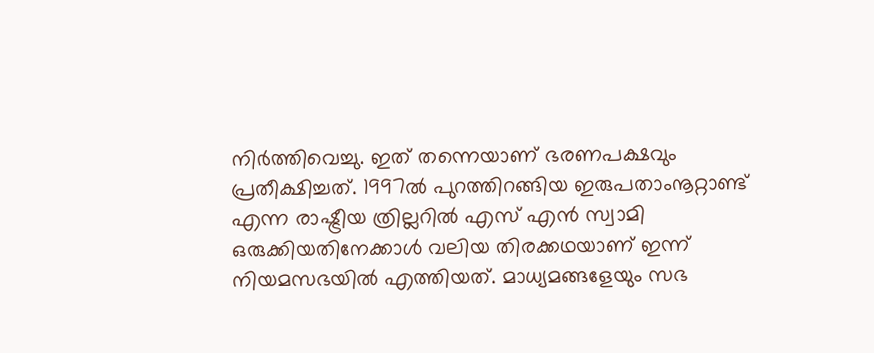നിർത്തിവെച്ചു. ഇത് തന്നെയാണ് ഭരണപക്ഷവും പ്രതീക്ഷിച്ചത്. 1997ൽ പുറത്തിറങ്ങിയ ഇരുപതാംനൂറ്റാണ്ട് എന്ന രാഷ്ട്രീയ ത്രില്ലറിൽ എസ് എൻ സ്വാമി ഒരുക്കിയതിനേക്കാൾ വലിയ തിരക്കഥയാണ് ഇന്ന് നിയമസഭയിൽ എത്തിയത്. മാധ്യമങ്ങളേയും സഭ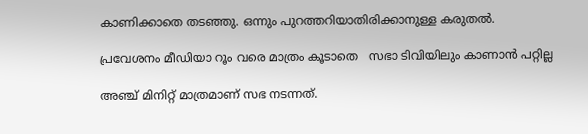കാണിക്കാതെ തടഞ്ഞു. ഒന്നും പുറത്തറിയാതിരിക്കാനുള്ള കരുതൽ.

പ്രവേശനം മീഡിയാ റൂം വരെ മാത്രം കൂടാതെ   സഭാ ടിവിയിലും കാണാൻ പറ്റില്ല

അഞ്ച് മിനിറ്റ് മാത്രമാണ് സഭ നടന്നത്.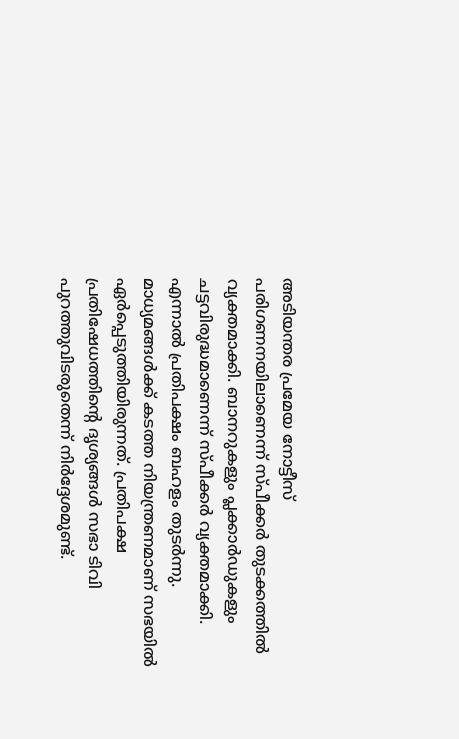അടിയന്തര പ്രമേയ നോട്ടീസ് പരിഗണനയിലാണെന്ന് സ്പീക്കർ തുടക്കത്തിൽ വ്യക്തമാക്കി. ബാനറുകളും പ്ലക്കാർഡുകളും ചട്ടവിരുദ്ധമാണെന്ന് സ്പീക്കർ വ്യക്തമാക്കി. എന്നാൽ പ്രതിപക്ഷം ബഹളം തുടർന്നു. മാധ്യമങ്ങൾക്ക് കടത്ത നിയന്ത്രണമാണ് സഭയിൽ ഏർപ്പെടുത്തിയിരുന്നത്. പ്രതിപക്ഷ പ്രതിഷേധത്തിന്റെ ദൃശ്യങ്ങൾ സഭാ ടിവി പുറത്തുവിടരുതെന്ന് നിർദ്ദേശമുണ്ട്.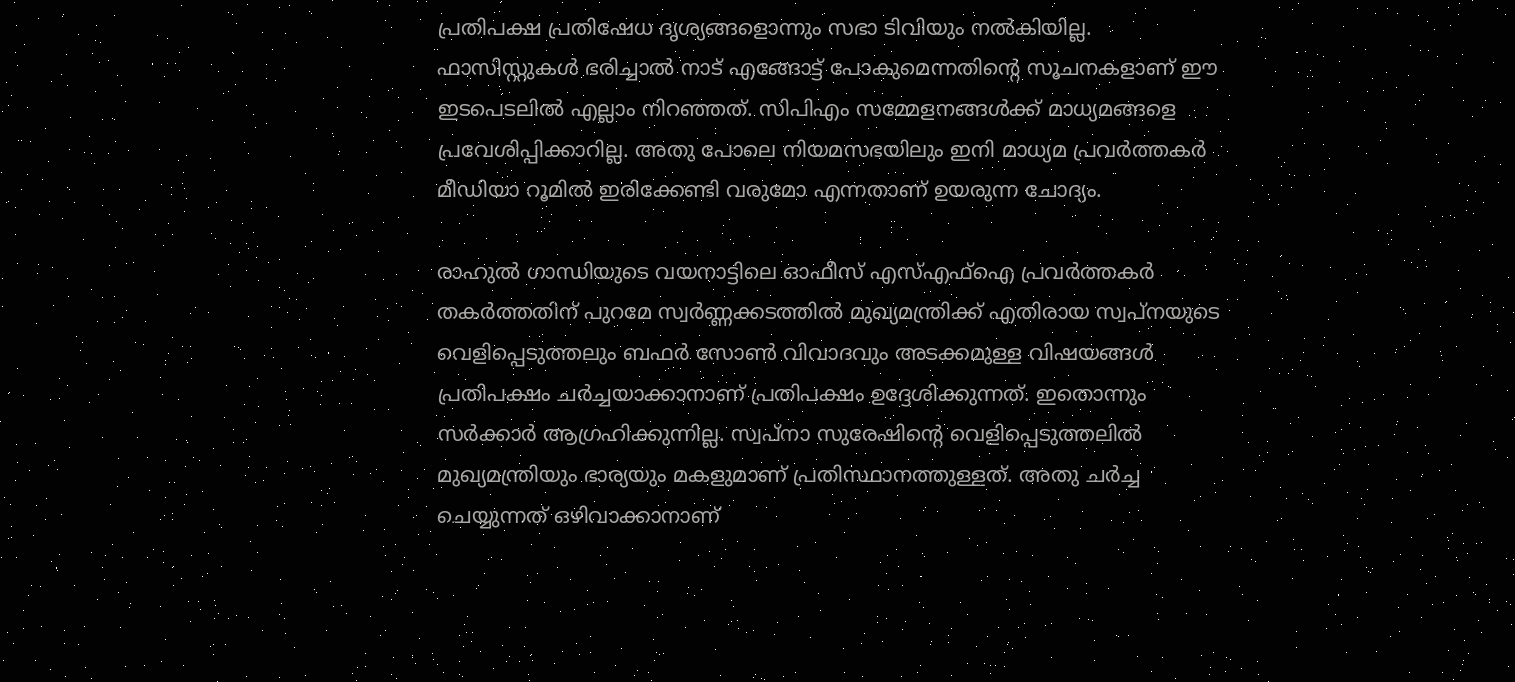പ്രതിപക്ഷ പ്രതിഷേധ ദൃശ്യങ്ങളൊന്നും സഭാ ടിവിയും നൽകിയില്ല. ഫാസിസ്റ്റുകൾ ഭരിച്ചാൽ നാട് എങ്ങോട്ട് പോകുമെന്നതിന്റെ സൂചനകളാണ് ഈ ഇടപെടലിൽ എല്ലാം നിറഞ്ഞത്. സിപിഎം സമ്മേളനങ്ങൾക്ക് മാധ്യമങ്ങളെ പ്രവേശിപ്പിക്കാറില്ല. അതു പോലെ നിയമസഭയിലും ഇനി മാധ്യമ പ്രവർത്തകർ മീഡിയാ റൂമിൽ ഇരിക്കേണ്ടി വരുമോ എന്നതാണ് ഉയരുന്ന ചോദ്യം.

രാഹുൽ ഗാന്ധിയുടെ വയനാട്ടിലെ ഓഫീസ് എസ്എഫ്‌ഐ പ്രവർത്തകർ തകർത്തതിന് പുറമേ സ്വർണ്ണക്കടത്തിൽ മുഖ്യമന്ത്രിക്ക് എതിരായ സ്വപ്നയുടെ വെളിപ്പെടുത്തലും ബഫർ സോൺ വിവാദവും അടക്കമുള്ള വിഷയങ്ങൾ പ്രതിപക്ഷം ചർച്ചയാക്കാനാണ് പ്രതിപക്ഷം ഉദ്ദേശിക്കുന്നത്. ഇതൊന്നും സർക്കാർ ആഗ്രഹിക്കുന്നില്ല. സ്വപ്‌നാ സുരേഷിന്റെ വെളിപ്പെടുത്തലിൽ മുഖ്യമന്ത്രിയും ഭാര്യയും മകളുമാണ് പ്രതിസ്ഥാനത്തുള്ളത്. അതു ചർച്ച ചെയ്യുന്നത് ഒഴിവാക്കാനാണ്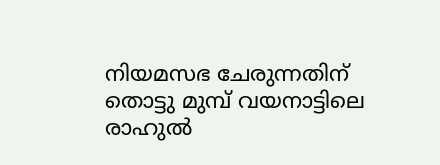നിയമസഭ ചേരുന്നതിന് തൊട്ടു മുമ്പ് വയനാട്ടിലെ രാഹുൽ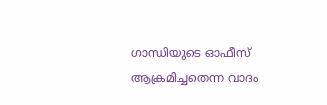ഗാന്ധിയുടെ ഓഫീസ് ആക്രമിച്ചതെന്ന വാദം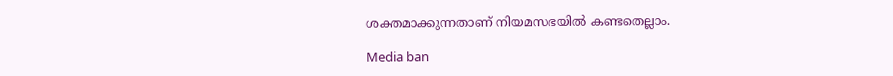ശക്തമാക്കുന്നതാണ് നിയമസഭയിൽ കണ്ടതെല്ലാം.

Media ban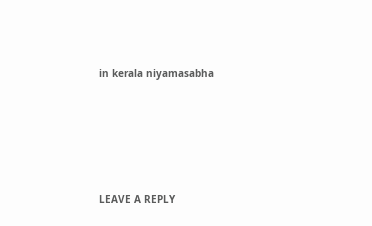in kerala niyamasabha





LEAVE A REPLY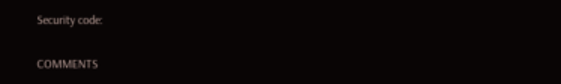Security code:

COMMENTS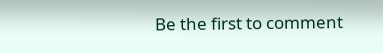Be the first to comment